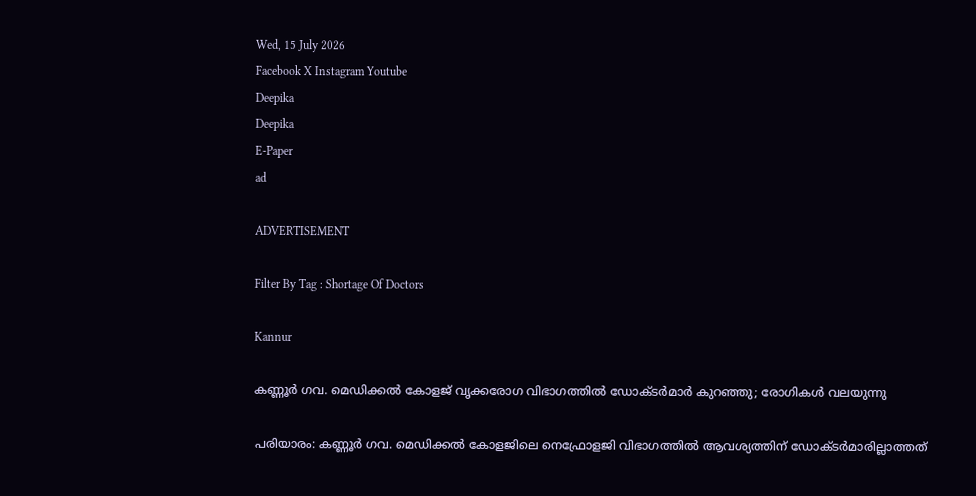Wed, 15 July 2026
Facebook X Instagram Youtube
Deepika
Deepika
E-Paper
ad

ADVERTISEMENT

Filter By Tag : Shortage Of Doctors

Kannur

കണ്ണൂർ ഗവ. മെഡിക്കൽ കോളജ് വൃക്കരോഗ വിഭാഗത്തിൽ ഡോക്ടർമാർ കുറഞ്ഞു; രോഗികൾ വലയുന്നു

പരിയാരം: കണ്ണൂർ ഗവ. മെഡിക്കൽ കോളജിലെ നെഫ്രോളജി വിഭാഗത്തിൽ ആവശ്യത്തിന് ഡോക്ടർമാരില്ലാത്തത്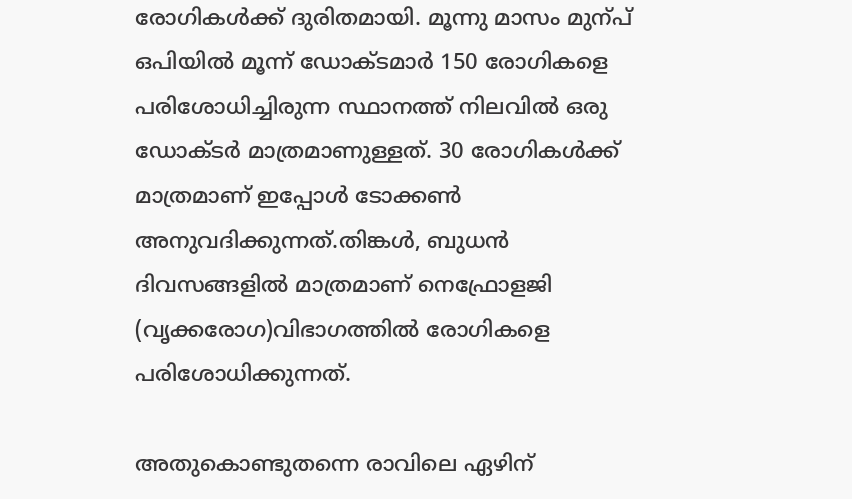രോഗികൾക്ക് ദുരിതമായി. മൂന്നു മാസം മുന്പ് ഒപിയിൽ മൂന്ന് ഡോക്ടമാർ 150 രോഗികളെ പരിശോധിച്ചിരുന്ന സ്ഥാനത്ത് നിലവിൽ ഒരു ഡോക്ടർ മാത്രമാണുള്ളത്. 30 രോഗികൾക്ക് മാത്രമാണ് ഇപ്പോൾ ടോക്കൺ അനുവദിക്കുന്നത്.തിങ്കൾ, ബുധൻ ദിവസങ്ങളിൽ മാത്രമാണ് നെഫ്രോളജി (വൃക്കരോഗ)വിഭാഗത്തിൽ രോഗികളെ പരിശോധിക്കുന്നത്.

അതുകൊണ്ടുതന്നെ രാവിലെ ഏഴിന്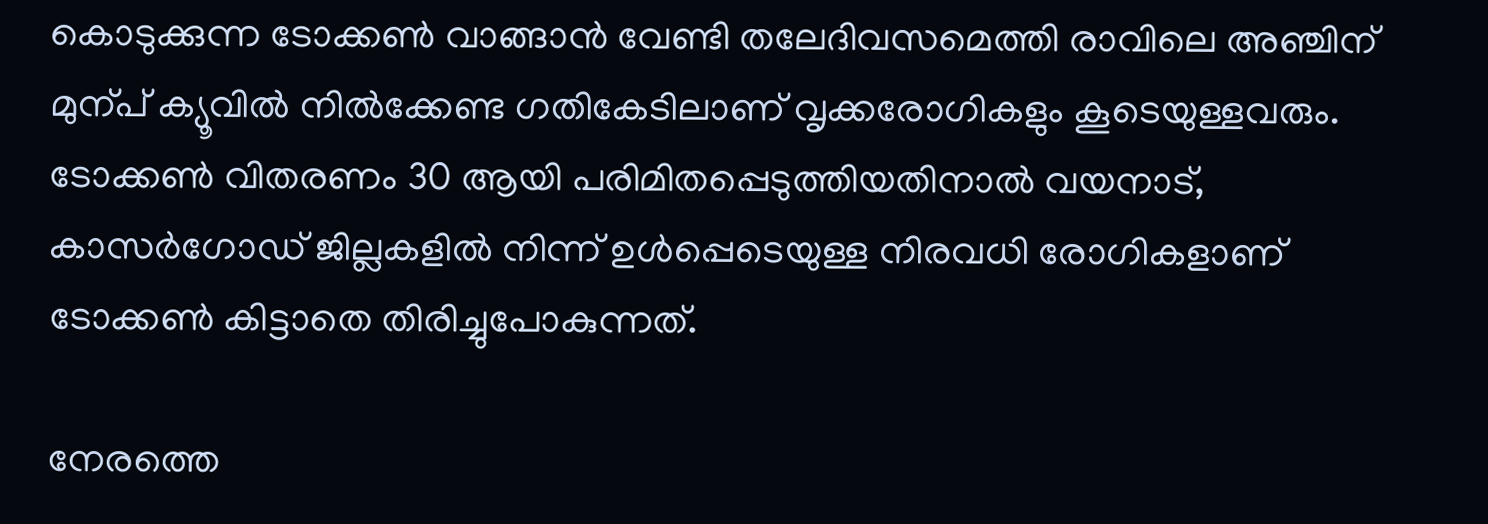കൊടുക്കുന്ന ടോക്കൺ വാങ്ങാൻ വേണ്ടി തലേദിവസമെത്തി രാവിലെ അഞ്ചിന് മുന്പ് ക്യൂവിൽ നിൽക്കേണ്ട ഗതികേടിലാണ് വൃക്കരോഗികളും കൂടെയുള്ളവരും. ടോക്കൺ വിതരണം 30 ആയി പരിമിതപ്പെടുത്തിയതിനാൽ വയനാട്, കാസർഗോഡ് ജില്ലകളിൽ നിന്ന് ഉൾപ്പെടെയുള്ള നിരവധി രോഗികളാണ് ടോക്കൺ കിട്ടാതെ തിരിച്ചുപോകുന്നത്.

നേരത്തെ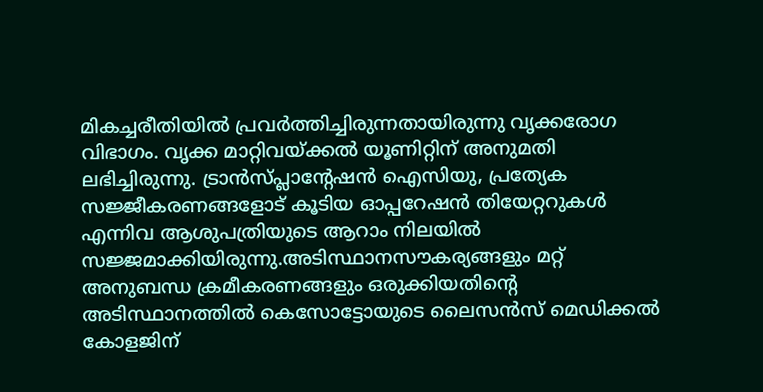മികച്ചരീതിയിൽ പ്രവർത്തിച്ചിരുന്നതായിരുന്നു വൃക്കരോഗ വിഭാഗം. വൃക്ക മാറ്റിവയ്ക്കൽ യൂണിറ്റിന് അനുമതി ലഭിച്ചിരുന്നു. ട്രാൻസ്‌പ്ലാന്‍റേഷൻ ഐസിയു, പ്രത്യേക സജ്ജീകരണങ്ങളോട് കൂടിയ ഓപ്പറേഷൻ തിയേറ്ററുകൾ എന്നിവ ആശുപത്രിയുടെ ആറാം നിലയിൽ സജ്ജമാക്കിയിരുന്നു.അടിസ്ഥാനസൗകര്യങ്ങളും മറ്റ് അനുബന്ധ ക്രമീകരണങ്ങളും ഒരുക്കിയതിന്‍റെ അടിസ്ഥാനത്തിൽ കെസോട്ടോയുടെ ലൈസൻസ് മെഡിക്കൽ കോളജിന്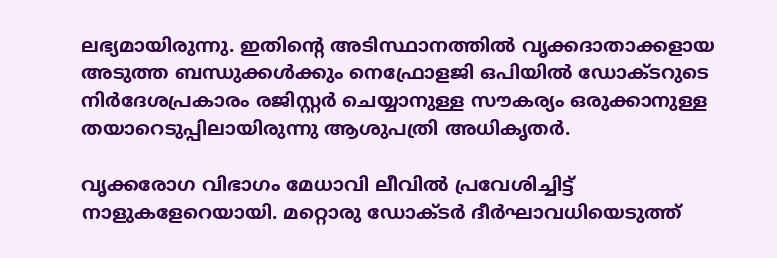ലഭ്യമായിരുന്നു. ഇതിന്‍റെ അടിസ്ഥാനത്തിൽ വൃക്കദാതാക്കളായ അടുത്ത ബന്ധുക്കൾക്കും നെഫ്രോളജി ഒപിയിൽ ഡോക്ടറുടെ നിർദേശപ്രകാരം രജിസ്റ്റർ ചെയ്യാനുള്ള സൗകര്യം ഒരുക്കാനുള്ള തയാറെടുപ്പിലായിരുന്നു ആശുപത്രി അധികൃതർ.

വൃക്കരോഗ വിഭാഗം മേധാവി ലീവിൽ പ്രവേശിച്ചിട്ട് നാളുകളേറെയായി. മറ്റൊരു ഡോക്ടർ ദീർഘാവധിയെടുത്ത്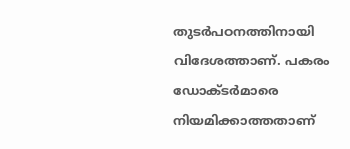തുടർപഠനത്തിനായി വിദേശത്താണ്. പകരം ഡോക്ടർമാരെ നിയമിക്കാത്തതാണ്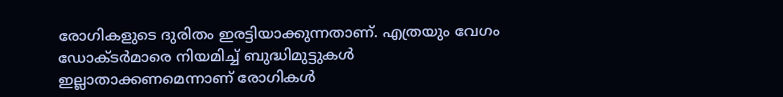രോഗികളുടെ ദുരിതം ഇരട്ടിയാക്കുന്നതാണ്. എത്രയും വേഗം ഡോക്ടർമാരെ നിയമിച്ച് ബുദ്ധിമുട്ടുകൾ ഇല്ലാതാക്കണമെന്നാണ് രോഗികൾ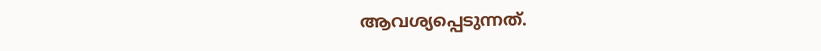ആവശ്യപ്പെടുന്നത്.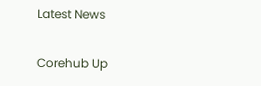Latest News

Corehub Up